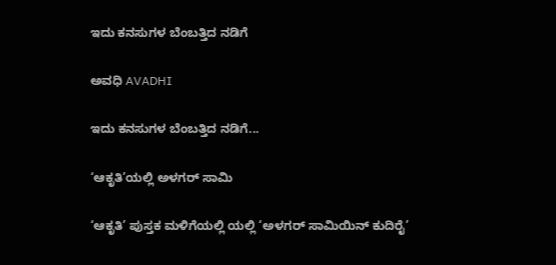ಇದು ಕನಸುಗಳ ಬೆಂಬತ್ತಿದ ನಡಿಗೆ‍

ಅವಧಿ AVADHI

ಇದು ಕನಸುಗಳ ಬೆಂಬತ್ತಿದ ನಡಿಗೆ...

‘ಆಕೃತಿ’ಯಲ್ಲಿ ಅಳಗರ್ ಸಾಮಿ

‘ಆಕೃತಿ’ ಪುಸ್ತಕ ಮಳಿಗೆಯಲ್ಲಿ ಯಲ್ಲಿ ‘ಅಳಗರ್ ಸಾಮಿಯಿನ್ ಕುದಿರೈ’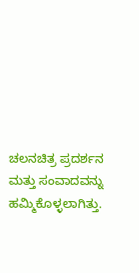ಚಲನಚಿತ್ರ ಪ್ರದರ್ಶನ ಮತ್ತು ಸಂವಾದವನ್ನು ಹಮ್ಮಿಕೊಳ್ಳಲಾಗಿತ್ತು.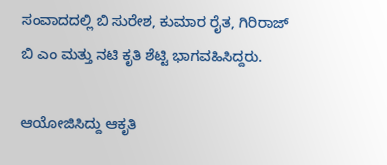ಸಂವಾದದಲ್ಲಿ ಬಿ ಸುರೇಶ, ಕುಮಾರ ರೈತ, ಗಿರಿರಾಜ್ ಬಿ ಎಂ ಮತ್ತು ನಟಿ ಕೃತಿ ಶೆಟ್ಟಿ ಭಾಗವಹಿಸಿದ್ದರು.

ಆಯೋಜಿಸಿದ್ದು ಆಕೃತಿ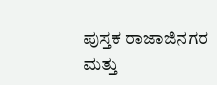ಪುಸ್ತಕ ರಾಜಾಜಿನಗರ ಮತ್ತು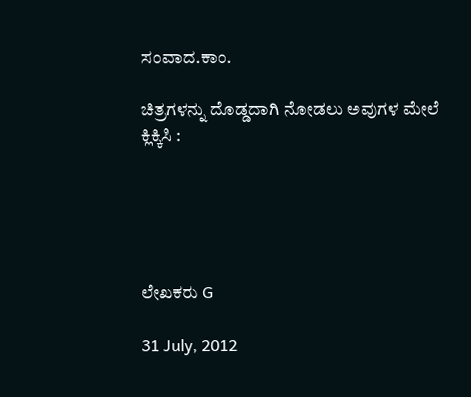ಸಂವಾದ.ಕಾಂ.

ಚಿತ್ರಗಳನ್ನು ದೊಡ್ಡದಾಗಿ ನೋಡಲು ಅವುಗಳ ಮೇಲೆ ಕ್ಲಿಕ್ಕಿಸಿ :





ಲೇಖಕರು G

31 July, 2012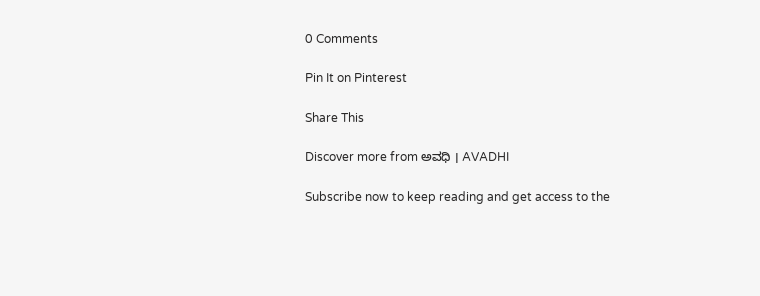0 Comments

Pin It on Pinterest

Share This

Discover more from ಅವಧಿ । AVADHI

Subscribe now to keep reading and get access to the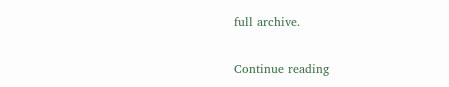full archive.

Continue reading